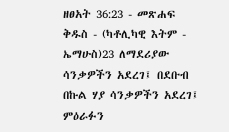ዘፀአት 36:23 - መጽሐፍ ቅዱስ - (ካቶሊካዊ እትም - ኤማሁስ)23 ለማደሪያው ሳንቃዎችን አደረገ፤ በደቡብ በኩል ሃያ ሳንቃዎችን አደረገ፤ ምዕራፉን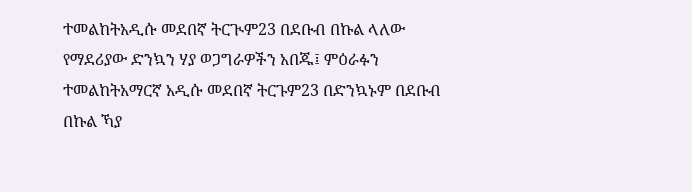ተመልከትአዲሱ መደበኛ ትርጒም23 በደቡብ በኩል ላለው የማደሪያው ድንኳን ሃያ ወጋግራዎችን አበጁ፤ ምዕራፉን ተመልከትአማርኛ አዲሱ መደበኛ ትርጉም23 በድንኳኑም በደቡብ በኩል ኻያ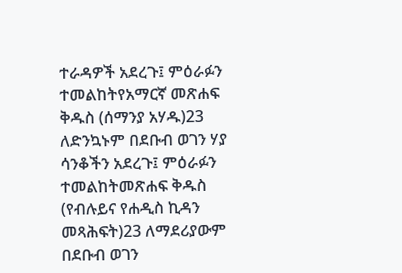ተራዳዎች አደረጉ፤ ምዕራፉን ተመልከትየአማርኛ መጽሐፍ ቅዱስ (ሰማንያ አሃዱ)23 ለድንኳኑም በደቡብ ወገን ሃያ ሳንቆችን አደረጉ፤ ምዕራፉን ተመልከትመጽሐፍ ቅዱስ (የብሉይና የሐዲስ ኪዳን መጻሕፍት)23 ለማደሪያውም በደቡብ ወገን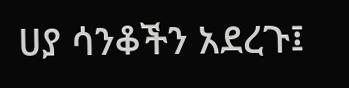ሀያ ሳንቆችን አደረጉ፤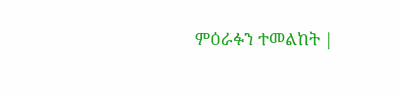ምዕራፉን ተመልከት |